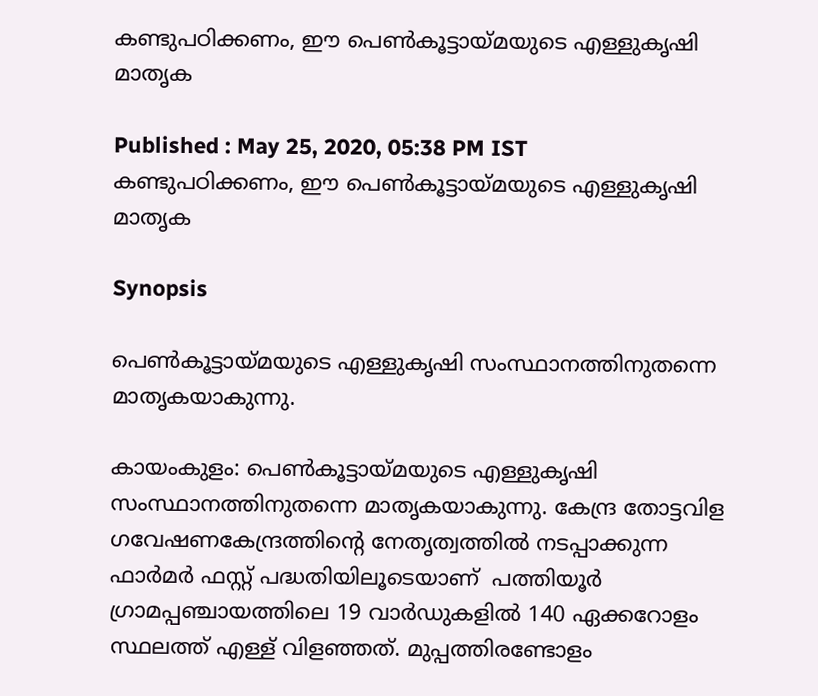കണ്ടുപഠിക്കണം, ഈ പെണ്‍കൂട്ടായ്മയുടെ എള്ളുകൃഷി മാതൃക

Published : May 25, 2020, 05:38 PM IST
കണ്ടുപഠിക്കണം, ഈ പെണ്‍കൂട്ടായ്മയുടെ എള്ളുകൃഷി മാതൃക

Synopsis

പെണ്‍കൂട്ടായ്മയുടെ എള്ളുകൃഷി സംസ്ഥാനത്തിനുതന്നെ മാതൃകയാകുന്നു.

കായംകുളം: പെണ്‍കൂട്ടായ്മയുടെ എള്ളുകൃഷി സംസ്ഥാനത്തിനുതന്നെ മാതൃകയാകുന്നു. കേന്ദ്ര തോട്ടവിള ഗവേഷണകേന്ദ്രത്തിന്റെ നേതൃത്വത്തില്‍ നടപ്പാക്കുന്ന ഫാര്‍മര്‍ ഫസ്റ്റ് പദ്ധതിയിലൂടെയാണ്  പത്തിയൂര്‍ ഗ്രാമപ്പഞ്ചായത്തിലെ 19 വാര്‍ഡുകളില്‍ 140 ഏക്കറോളം സ്ഥലത്ത് എള്ള് വിളഞ്ഞത്. മുപ്പത്തിരണ്ടോളം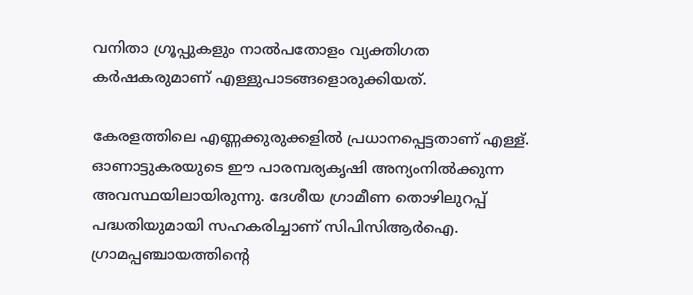വനിതാ ഗ്രൂപ്പുകളും നാല്‍പതോളം വ്യക്തിഗത കര്‍ഷകരുമാണ് എള്ളുപാടങ്ങളൊരുക്കിയത്.

കേരളത്തിലെ എണ്ണക്കുരുക്കളില്‍ പ്രധാനപ്പെട്ടതാണ് എള്ള്. ഓണാട്ടുകരയുടെ ഈ പാരമ്പര്യകൃഷി അന്യംനില്‍ക്കുന്ന അവസ്ഥയിലായിരുന്നു. ദേശീയ ഗ്രാമീണ തൊഴിലുറപ്പ് പദ്ധതിയുമായി സഹകരിച്ചാണ് സിപിസിആര്‍ഐ. ഗ്രാമപ്പഞ്ചായത്തിന്റെ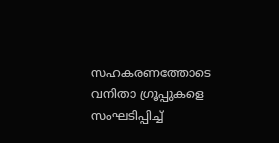സഹകരണത്തോടെ വനിതാ ഗ്രൂപ്പുകളെ സംഘടിപ്പിച്ച്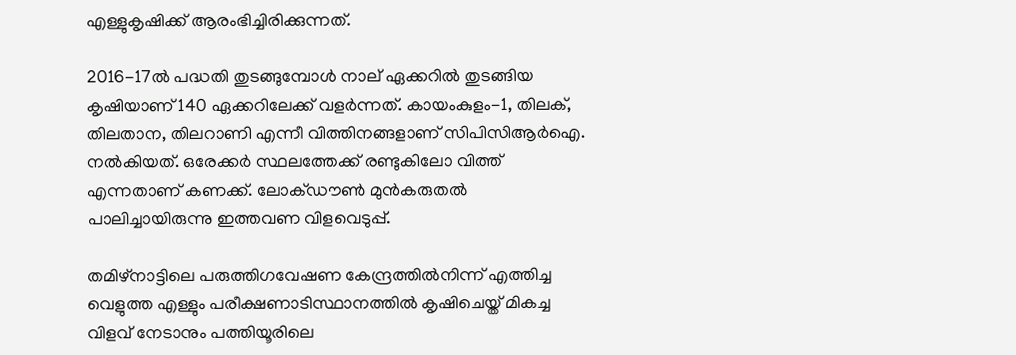എള്ളുകൃഷിക്ക് ആരംഭിച്ചിരിക്കുന്നത്.

2016-17ല്‍ പദ്ധതി തുടങ്ങുമ്പോള്‍ നാല് ഏക്കറില്‍ തുടങ്ങിയ കൃഷിയാണ് 140 ഏക്കറിലേക്ക് വളര്‍ന്നത്. കായംകുളം-1, തിലക്, തിലതാന, തിലറാണി എന്നീ വിത്തിനങ്ങളാണ് സിപിസിആര്‍ഐ. നല്‍കിയത്. ഒരേക്കര്‍ സ്ഥലത്തേക്ക് രണ്ടുകിലോ വിത്ത് എന്നതാണ് കണക്ക്. ലോക്ഡൗണ്‍ മുന്‍കരുതല്‍ പാലിച്ചായിരുന്നു ഇത്തവണ വിളവെടുപ്പ്.

തമിഴ്നാട്ടിലെ പരുത്തിഗവേഷണ കേന്ദ്രത്തില്‍നിന്ന് എത്തിച്ച വെളുത്ത എള്ളും പരീക്ഷണാടിസ്ഥാനത്തില്‍ കൃഷിചെയ്ത് മികച്ച വിളവ് നേടാനും പത്തിയൂരിലെ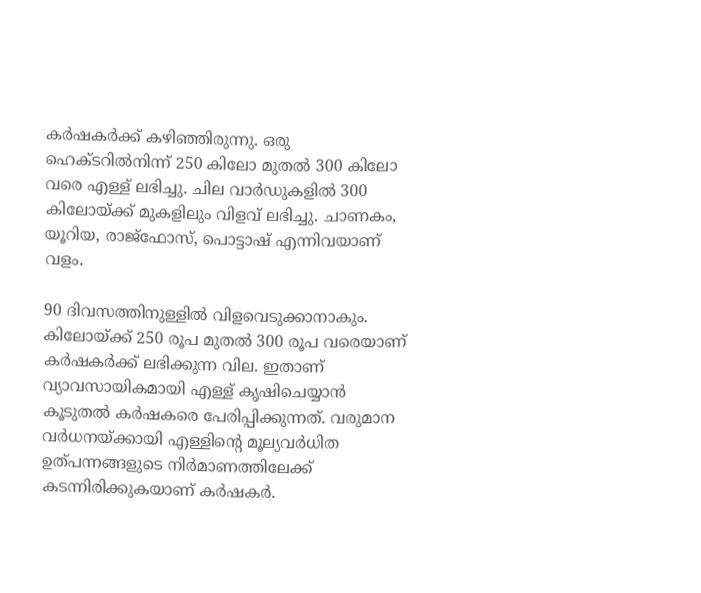കര്‍ഷകര്‍ക്ക് കഴിഞ്ഞിരുന്നു. ഒരു ഹെക്ടറില്‍നിന്ന് 250 കിലോ മുതല്‍ 300 കിലോ വരെ എള്ള് ലഭിച്ചു. ചില വാര്‍ഡുകളില്‍ 300 കിലോയ്ക്ക് മുകളിലും വിളവ് ലഭിച്ചു. ചാണകം, യൂറിയ, രാജ്ഫോസ്, പൊട്ടാഷ് എന്നിവയാണ് വളം.

90 ദിവസത്തിനുള്ളില്‍ വിളവെടുക്കാനാകും. കിലോയ്ക്ക് 250 രൂപ മുതല്‍ 300 രൂപ വരെയാണ് കര്‍ഷകര്‍ക്ക് ലഭിക്കുന്ന വില. ഇതാണ് വ്യാവസായികമായി എള്ള് കൃഷിചെയ്യാന്‍ കൂടുതല്‍ കര്‍ഷകരെ പേരിപ്പിക്കുന്നത്. വരുമാന വര്‍ധനയ്ക്കായി എള്ളിന്റെ മൂല്യവര്‍ധിത ഉത്പന്നങ്ങളുടെ നിര്‍മാണത്തിലേക്ക് കടന്നിരിക്കുകയാണ് കര്‍ഷകര്‍.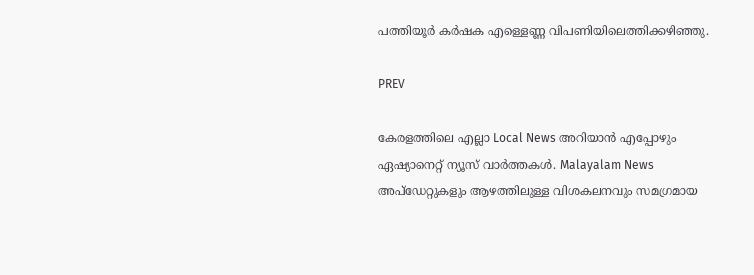പത്തിയൂര്‍ കര്‍ഷക എള്ളെണ്ണ വിപണിയിലെത്തിക്കഴിഞ്ഞു.

PREV

കേരളത്തിലെ എല്ലാ Local News അറിയാൻ എപ്പോഴും ഏഷ്യാനെറ്റ് ന്യൂസ് വാർത്തകൾ. Malayalam News  അപ്‌ഡേറ്റുകളും ആഴത്തിലുള്ള വിശകലനവും സമഗ്രമായ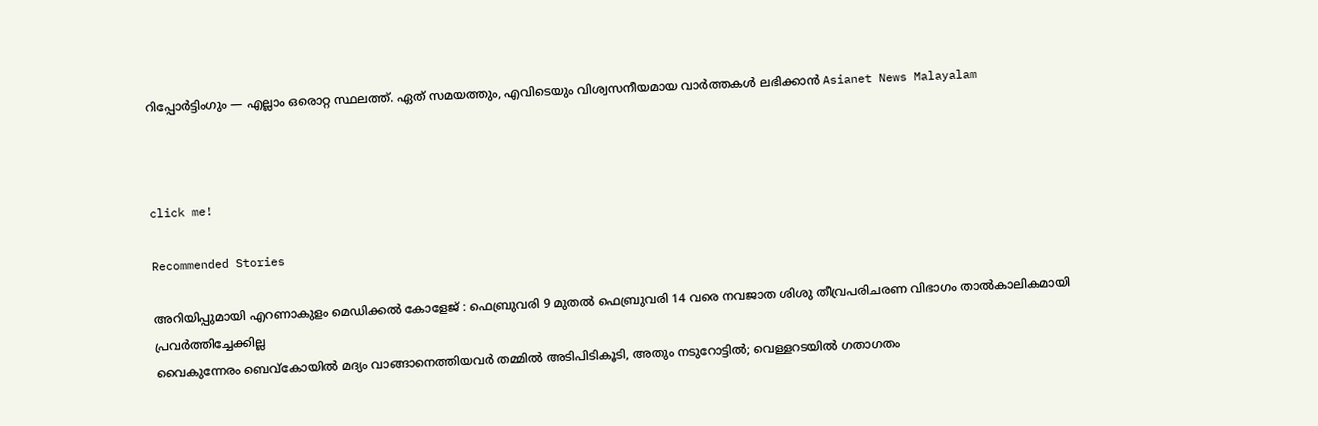റിപ്പോർട്ടിംഗും — എല്ലാം ഒരൊറ്റ സ്ഥലത്ത്. ഏത് സമയത്തും, എവിടെയും വിശ്വസനീയമായ വാർത്തകൾ ലഭിക്കാൻ Asianet News Malayalam



click me!

Recommended Stories

അറിയിപ്പുമായി എറണാകുളം മെഡിക്കൽ കോളേജ് : ഫെബ്രുവരി 9 മുതൽ ഫെബ്രുവരി 14 വരെ നവജാത ശിശു തീവ്രപരിചരണ വിഭാഗം താൽകാലികമായി പ്രവർത്തിച്ചേക്കില്ല
വൈകുന്നേരം ബെവ്കോയിൽ മദ്യം വാങ്ങാനെത്തിയവർ തമ്മിൽ അടിപിടികൂടി, അതും നടുറോട്ടിൽ; വെള്ളറടയിൽ ഗതാഗതം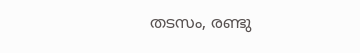തടസം, രണ്ടു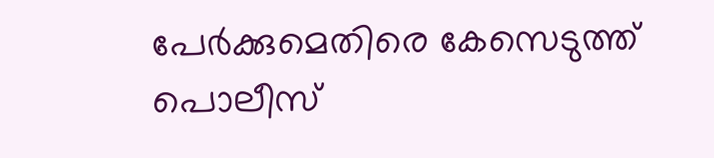പേർക്കുമെതിരെ കേസെടുത്ത് പൊലീസ്